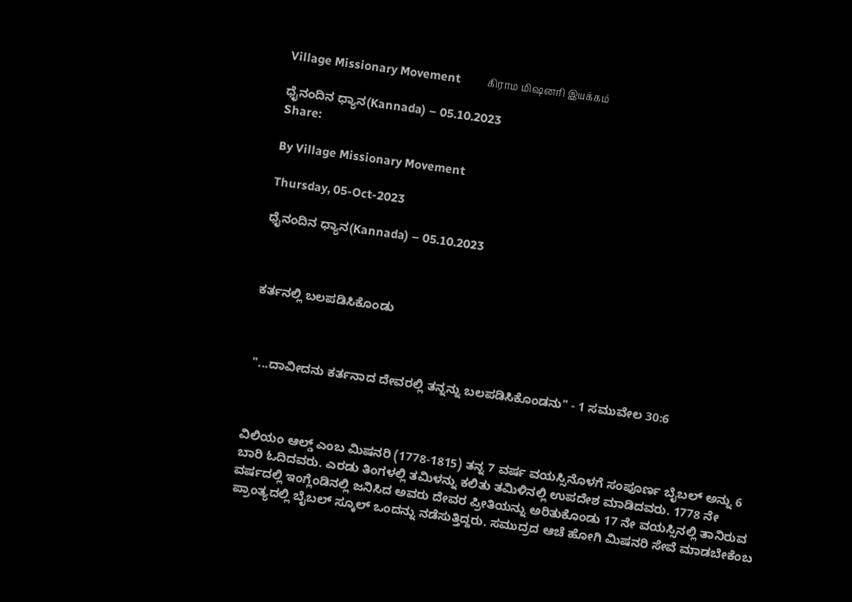Village Missionary Movement         கிராம மிஷனரி இயக்கம்

ಧೈನಂದಿನ ಧ್ಯಾನ(Kannada) – 05.10.2023
Share:

By Village Missionary Movement

Thursday, 05-Oct-2023

ಧೈನಂದಿನ ಧ್ಯಾನ(Kannada) – 05.10.2023



ಕರ್ತನಲ್ಲಿ ಬಲಪಡಿಸಿಕೊಂಡು



 "...ದಾವೀದನು ಕರ್ತನಾದ ದೇವರಲ್ಲಿ ತನ್ನನ್ನು ಬಲಪಡಿಸಿಕೊಂಡನು" - 1 ಸಮುವೇಲ 30:6



ವಿಲಿಯಂ ಆಲ್ಡ್ ಎಂಬ ಮಿಷನರಿ (1778-1815) ತನ್ನ 7 ವರ್ಷ ವಯಸ್ಸಿನೊಳಗೆ ಸಂಪೂರ್ಣ ಬೈಬಲ್ ಅನ್ನು 6 ಬಾರಿ ಓದಿದವರು. ಎರಡು ತಿಂಗಳಲ್ಲಿ ತಮಿಳನ್ನು ಕಲಿತು ತಮಿಳಿನಲ್ಲಿ ಉಪದೇಶ ಮಾಡಿದವರು. 1778 ನೇ ವರ್ಷದಲ್ಲಿ ಇಂಗ್ಲೆಂಡಿನಲ್ಲಿ ಜನಿಸಿದ ಅವರು ದೇವರ ಪ್ರೀತಿಯನ್ನು ಅರಿತುಕೊಂಡು 17 ನೇ ವಯಸ್ಸಿನಲ್ಲಿ ತಾನಿರುವ ಪ್ರಾಂತ್ಯದಲ್ಲಿ ಬೈಬಲ್ ಸ್ಕೂಲ್ ಒಂದನ್ನು ನಡೆಸುತ್ತಿದ್ದರು. ಸಮುದ್ರದ ಆಚೆ ಹೋಗಿ ಮಿಷನರಿ ಸೇವೆ ಮಾಡಬೇಕೆಂಬ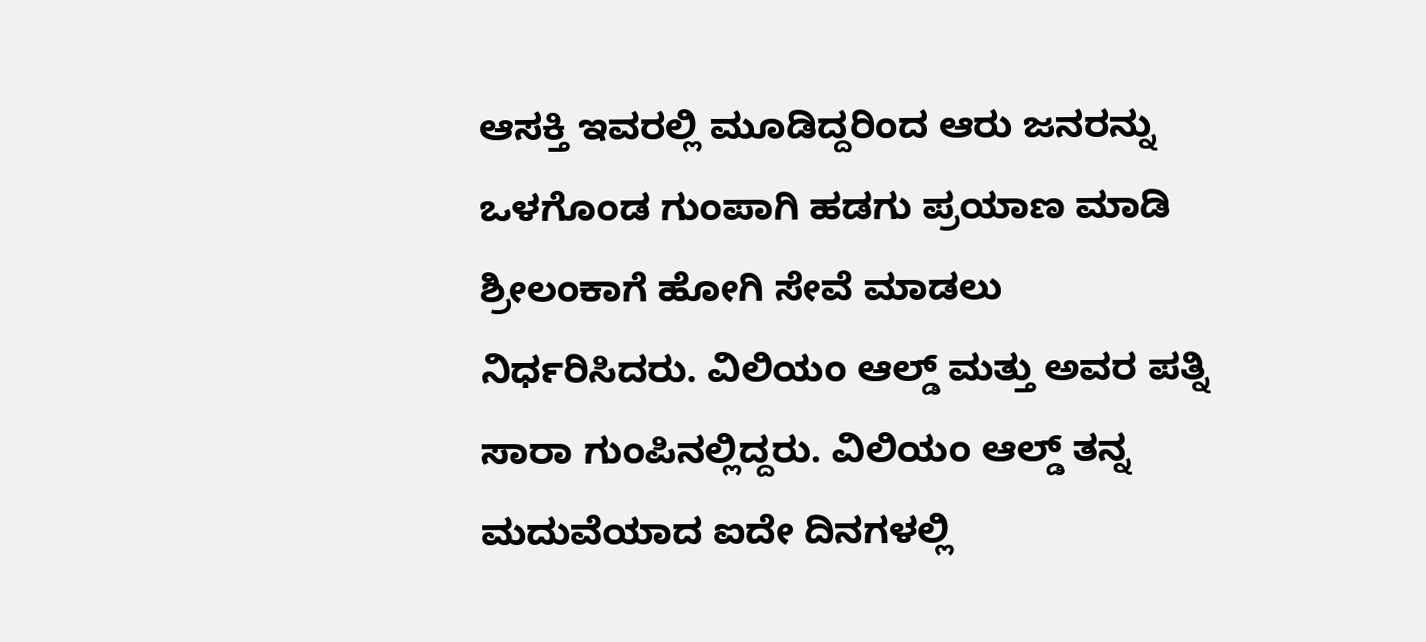ಆಸಕ್ತಿ ಇವರಲ್ಲಿ ಮೂಡಿದ್ದರಿಂದ ಆರು ಜನರನ್ನು ಒಳಗೊಂಡ ಗುಂಪಾಗಿ ಹಡಗು ಪ್ರಯಾಣ ಮಾಡಿ ಶ್ರೀಲಂಕಾಗೆ ಹೋಗಿ ಸೇವೆ ಮಾಡಲು ನಿರ್ಧರಿಸಿದರು. ವಿಲಿಯಂ ಆಲ್ಡ್ ಮತ್ತು ಅವರ ಪತ್ನಿ ಸಾರಾ ಗುಂಪಿನಲ್ಲಿದ್ದರು. ವಿಲಿಯಂ ಆಲ್ಡ್ ತನ್ನ ಮದುವೆಯಾದ ಐದೇ ದಿನಗಳಲ್ಲಿ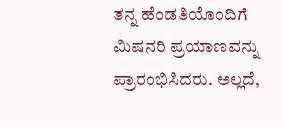ತನ್ನ ಹೆಂಡತಿಯೊಂದಿಗೆ ಮಿಷನರಿ ಪ್ರಯಾಣವನ್ನು ಪ್ರಾರಂಭಿಸಿದರು. ಅಲ್ಲದೆ,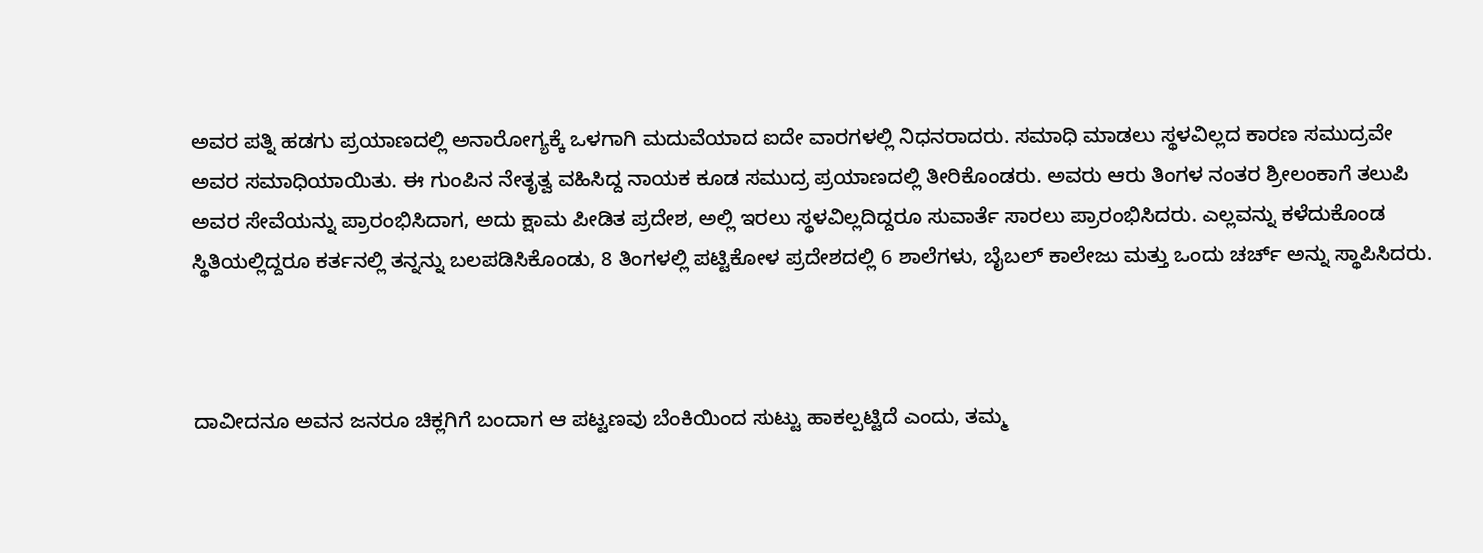ಅವರ ಪತ್ನಿ ಹಡಗು ಪ್ರಯಾಣದಲ್ಲಿ ಅನಾರೋಗ್ಯಕ್ಕೆ ಒಳಗಾಗಿ ಮದುವೆಯಾದ ಐದೇ ವಾರಗಳಲ್ಲಿ ನಿಧನರಾದರು. ಸಮಾಧಿ ಮಾಡಲು ಸ್ಥಳವಿಲ್ಲದ ಕಾರಣ ಸಮುದ್ರವೇ ಅವರ ಸಮಾಧಿಯಾಯಿತು. ಈ ಗುಂಪಿನ ನೇತೃತ್ವ ವಹಿಸಿದ್ದ ನಾಯಕ ಕೂಡ ಸಮುದ್ರ ಪ್ರಯಾಣದಲ್ಲಿ ತೀರಿಕೊಂಡರು. ಅವರು ಆರು ತಿಂಗಳ ನಂತರ ಶ್ರೀಲಂಕಾಗೆ ತಲುಪಿ ಅವರ ಸೇವೆಯನ್ನು ಪ್ರಾರಂಭಿಸಿದಾಗ, ಅದು ಕ್ಷಾಮ ಪೀಡಿತ ಪ್ರದೇಶ, ಅಲ್ಲಿ ಇರಲು ಸ್ಥಳವಿಲ್ಲದಿದ್ದರೂ ಸುವಾರ್ತೆ ಸಾರಲು ಪ್ರಾರಂಭಿಸಿದರು. ಎಲ್ಲವನ್ನು ಕಳೆದುಕೊಂಡ ಸ್ಥಿತಿಯಲ್ಲಿದ್ದರೂ ಕರ್ತನಲ್ಲಿ ತನ್ನನ್ನು ಬಲಪಡಿಸಿಕೊಂಡು, 8 ತಿಂಗಳಲ್ಲಿ ಪಟ್ಟಿಕೋಳ ಪ್ರದೇಶದಲ್ಲಿ 6 ಶಾಲೆಗಳು, ಬೈಬಲ್ ಕಾಲೇಜು ಮತ್ತು ಒಂದು ಚರ್ಚ್ ಅನ್ನು ಸ್ಥಾಪಿಸಿದರು.



ದಾವೀದನೂ ಅವನ ಜನರೂ ಚಿಕ್ಲಗಿಗೆ ಬಂದಾಗ ಆ ಪಟ್ಟಣವು ಬೆಂಕಿಯಿಂದ ಸುಟ್ಟು ಹಾಕಲ್ಪಟ್ಟಿದೆ ಎಂದು, ತಮ್ಮ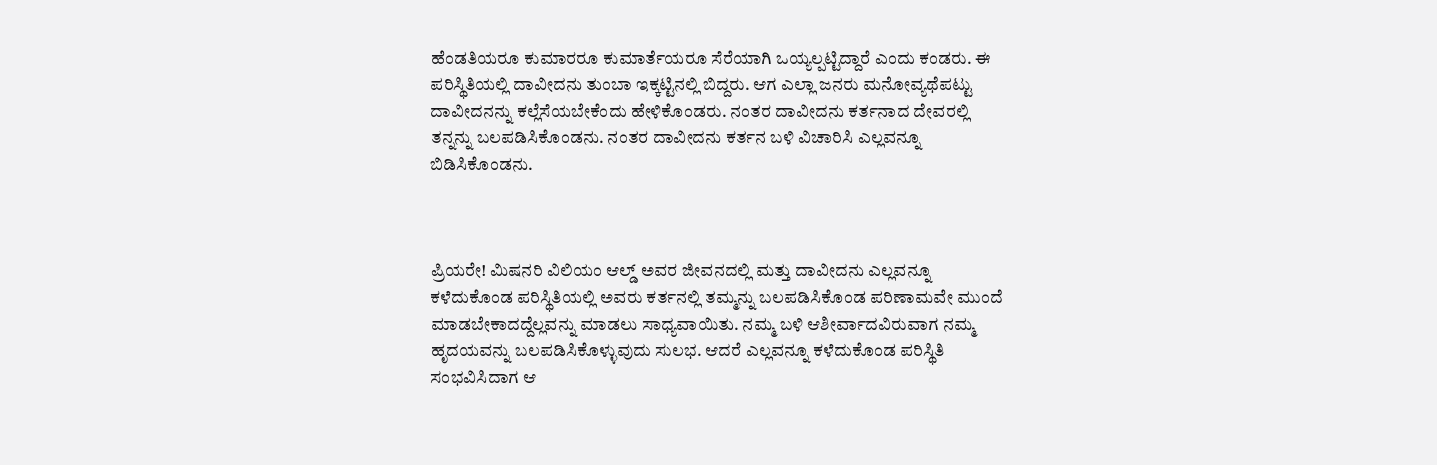ಹೆಂಡತಿಯರೂ ಕುಮಾರರೂ ಕುಮಾರ್ತೆಯರೂ ಸೆರೆಯಾಗಿ ಒಯ್ಯಲ್ಪಟ್ಟಿದ್ದಾರೆ ಎಂದು ಕಂಡರು. ಈ ಪರಿಸ್ಥಿತಿಯಲ್ಲಿ ದಾವೀದನು ತುಂಬಾ ಇಕ್ಕಟ್ಟಿನಲ್ಲಿ ಬಿದ್ದರು. ಆಗ ಎಲ್ಲಾ ಜನರು ಮನೋವ್ಯಥೆಪಟ್ಟು ದಾವೀದನನ್ನು ಕಲ್ಲೆಸೆಯಬೇಕೆಂದು ಹೇಳಿಕೊಂಡರು. ನಂತರ ದಾವೀದನು ಕರ್ತನಾದ ದೇವರಲ್ಲಿ ತನ್ನನ್ನು ಬಲಪಡಿಸಿಕೊಂಡನು. ನಂತರ ದಾವೀದನು ಕರ್ತನ ಬಳಿ ವಿಚಾರಿಸಿ ಎಲ್ಲವನ್ನೂ ಬಿಡಿಸಿಕೊಂಡನು.



ಪ್ರಿಯರೇ! ಮಿಷನರಿ ವಿಲಿಯಂ ಆಲ್ಡ್ ಅವರ ಜೀವನದಲ್ಲಿ ಮತ್ತು ದಾವೀದನು ಎಲ್ಲವನ್ನೂ ಕಳೆದುಕೊಂಡ ಪರಿಸ್ಥಿತಿಯಲ್ಲಿ ಅವರು ಕರ್ತನಲ್ಲಿ ತಮ್ಮನ್ನು ಬಲಪಡಿಸಿಕೊಂಡ ಪರಿಣಾಮವೇ ಮುಂದೆ ಮಾಡಬೇಕಾದದ್ದೆಲ್ಲವನ್ನು ಮಾಡಲು ಸಾಧ್ಯವಾಯಿತು. ನಮ್ಮ ಬಳಿ ಆಶೀರ್ವಾದವಿರುವಾಗ ನಮ್ಮ ಹೃದಯವನ್ನು ಬಲಪಡಿಸಿಕೊಳ್ಳುವುದು ಸುಲಭ. ಆದರೆ ಎಲ್ಲವನ್ನೂ ಕಳೆದುಕೊಂಡ ಪರಿಸ್ಥಿತಿ ಸಂಭವಿಸಿದಾಗ ಆ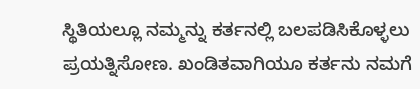ಸ್ಥಿತಿಯಲ್ಲೂ ನಮ್ಮನ್ನು ಕರ್ತನಲ್ಲಿ ಬಲಪಡಿಸಿಕೊಳ್ಳಲು ಪ್ರಯತ್ನಿಸೋಣ. ಖಂಡಿತವಾಗಿಯೂ ಕರ್ತನು ನಮಗೆ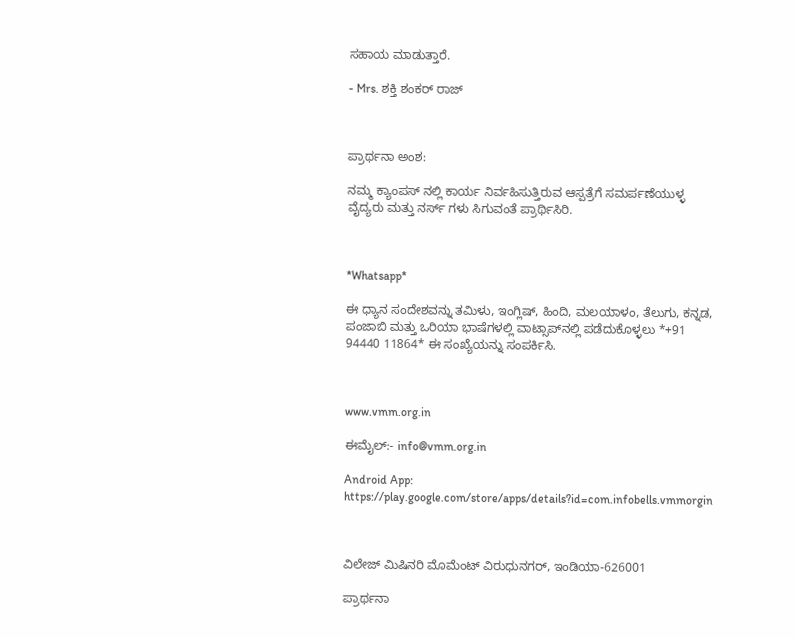ಸಹಾಯ ಮಾಡುತ್ತಾರೆ.

- Mrs. ಶಕ್ತಿ ಶಂಕರ್ ರಾಜ್



ಪ್ರಾರ್ಥನಾ ಅಂಶ:

ನಮ್ಮ ಕ್ಯಾಂಪಸ್ ನಲ್ಲಿ ಕಾರ್ಯ ನಿರ್ವಹಿಸುತ್ತಿರುವ ಆಸ್ಪತ್ರೆಗೆ ಸಮರ್ಪಣೆಯುಳ್ಳ ವೈದ್ಯರು ಮತ್ತು ನರ್ಸ್ ಗಳು ಸಿಗುವಂತೆ ಪ್ರಾರ್ಥಿಸಿರಿ.



*Whatsapp*

ಈ ಧ್ಯಾನ ಸಂದೇಶವನ್ನು ತಮಿಳು, ಇಂಗ್ಲಿಷ್, ಹಿಂದಿ, ಮಲಯಾಳಂ, ತೆಲುಗು, ಕನ್ನಡ, ಪಂಜಾಬಿ ಮತ್ತು ಒರಿಯಾ ಭಾಷೆಗಳಲ್ಲಿ ವಾಟ್ಸಾಪ್‌ನಲ್ಲಿ ಪಡೆದುಕೊಳ್ಳಲು *+91 94440 11864* ಈ ಸಂಖ್ಯೆಯನ್ನು ಸಂಪರ್ಕಿಸಿ.



www.vmm.org.in

ಈಮೈಲ್:- info@vmm.org.in

Android App: https://play.google.com/store/apps/details?id=com.infobells.vmmorgin



ವಿಲೇಜ್ ಮಿಷಿನರಿ ಮೊಮೆಂಟ್ ವಿರುಧುನಗರ್, ಇಂಡಿಯಾ-626001

ಪ್ರಾರ್ಥನಾ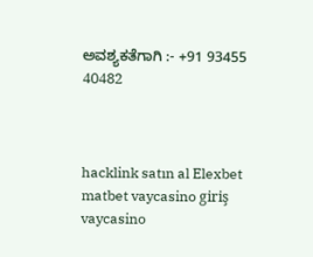ಅವಶ್ಯಕತೆಗಾಗಿ :- +91 93455 40482



hacklink satın al Elexbet matbet vaycasino giriş vaycasino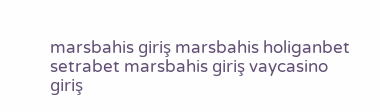marsbahis giriş marsbahis holiganbet setrabet marsbahis giriş vaycasino giriş